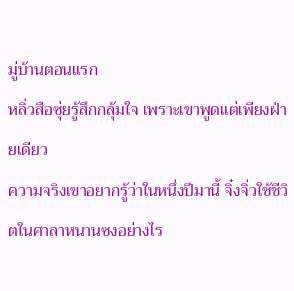มู่บ้านตอนแรก
หลิ่วสือซุ่ยรู้สึกกลุ้มใจ เพราะเขาพูดแต่เพียงฝ่ายเดียว
ความจริงเขาอยากรู้ว่าในหนึ่งปีมานี้ จิ๋งจิ่วใช้ชีวิตในศาลาหนานซงอย่างไร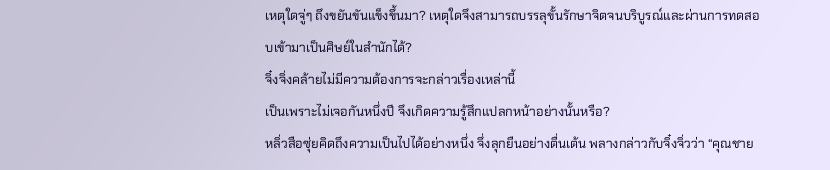เหตุใดจู่ๆ ถึงขยันขันแข็งขึ้นมา? เหตุใดจึงสามารถบรรลุขั้นรักษาจิตจนบริบูรณ์และผ่านการทดสอบเข้ามาเป็นศิษย์ในสำนักได้?
จิ๋งจิ่งคล้ายไม่มีความต้องการจะกล่าวเรื่องเหล่านี้
เป็นเพราะไม่เจอกันหนึ่งปี จึงเกิดความรู้สึกแปลกหน้าอย่างนั้นหรือ?
หลิ่วสือซุ่ยคิดถึงความเป็นไปได้อย่างหนึ่ง จึ่งลุกยืนอย่างตื่นเต้น พลางกล่าวกับจิ๋งจิ่วว่า “คุณชาย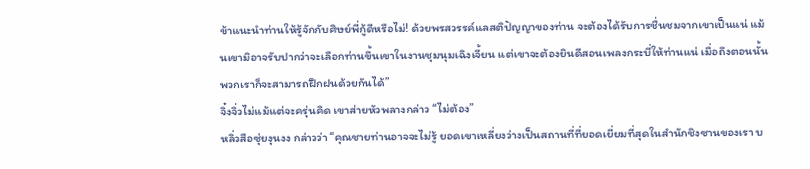ข้าแนะนำท่านให้รู้จักกับศิษย์พี่กู้ดีหรือไม่! ด้วยพรสวรรค์แลสติปัญญาของท่าน จะต้องได้รับการชื่นชมจากเขาเป็นแน่ แม้นเขามิอาจรับปากว่าจะเลือกท่านขึ้นเขาในงานชุมนุมเฉิงเจี้ยน แต่เขาจะต้องยินดีสอนเพลงกระบี่ให้ท่านแน่ เมื่อถึงตอนนั้นพวกเราก็จะสามารถฝึกฝนด้วยกันได้”
จิ๋งจิ่วไม่แม้แต่จะครุ่นคิด เขาส่ายหัวพลางกล่าว “ไม่ต้อง”
หลิ่วสือซุ่ยงุนงง กล่าวว่า “คุณชายท่านอาจจะไม่รู้ ยอดเขาเหลี่ยงว่างเป็นสถานที่ที่ยอดเยี่ยมที่สุดในสำนักชิงซานของเรา บ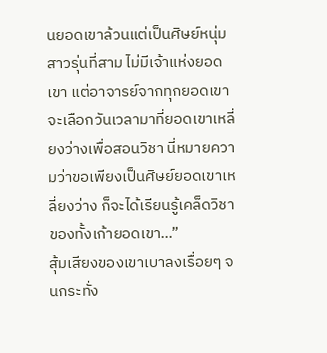นยอดเขาล้วนแต่เป็นศิษย์หนุ่มสาวรุ่นที่สาม ไม่มีเจ้าแห่งยอดเขา แต่อาจารย์จากทุกยอดเขาจะเลือกวันเวลามาที่ยอดเขาเหลี่ยงว่างเพื่อสอนวิชา นี่หมายความว่าขอเพียงเป็นศิษย์ยอดเขาเหลี่ยงว่าง ก็จะได้เรียนรู้เคล็ดวิชาของทั้งเก้ายอดเขา…”
สุ้มเสียงของเขาเบาลงเรื่อยๆ จนกระทั่ง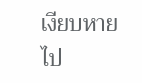เงียบหายไป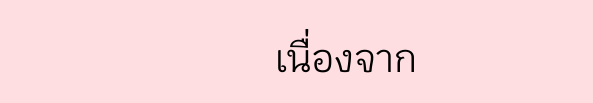เนื่องจาก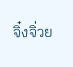จิ๋งจิ่วย